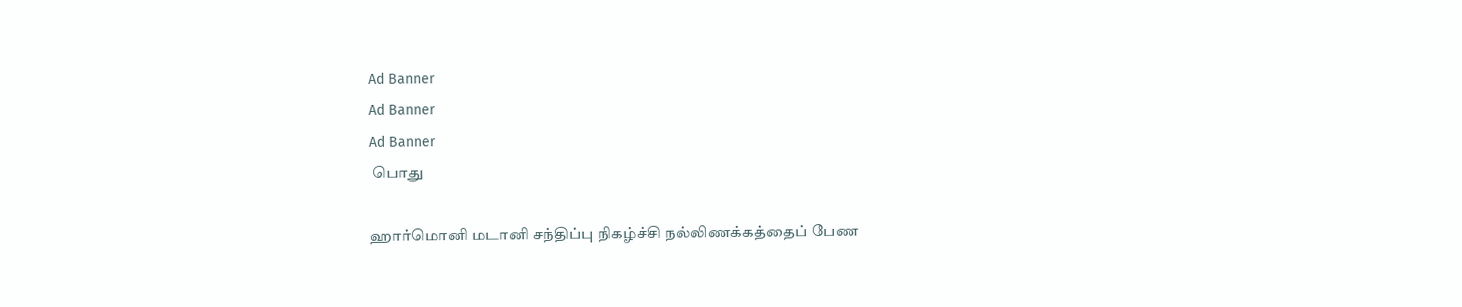Ad Banner
Ad Banner
Ad Banner
 பொது

ஹார்மொனி மடானி சந்திப்பு நிகழ்ச்சி நல்லிணக்கத்தைப் பேண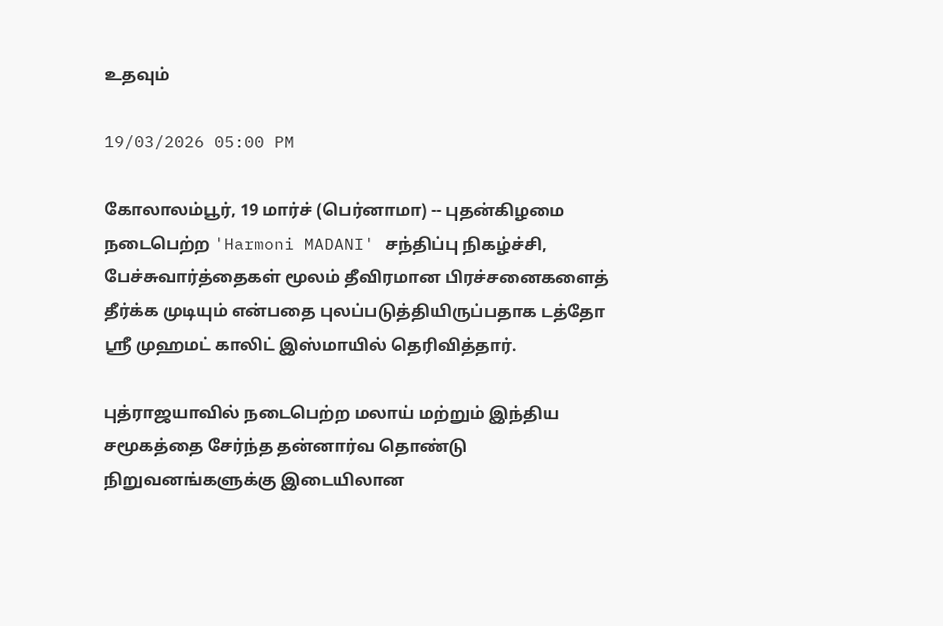உதவும்

19/03/2026 05:00 PM

கோலாலம்பூர், 19 மார்ச் (பெர்னாமா) -- புதன்கிழமை நடைபெற்ற 'Harmoni MADANI' சந்திப்பு நிகழ்ச்சி, பேச்சுவார்த்தைகள் மூலம் தீவிரமான பிரச்சனைகளைத் தீர்க்க முடியும் என்பதை புலப்படுத்தியிருப்பதாக டத்தோ ஶ்ரீ முஹமட் காலிட் இஸ்மாயில் தெரிவித்தார்.

புத்ராஜயாவில் நடைபெற்ற மலாய் மற்றும் இந்திய சமூகத்தை சேர்ந்த தன்னார்வ தொண்டு நிறுவனங்களுக்கு இடையிலான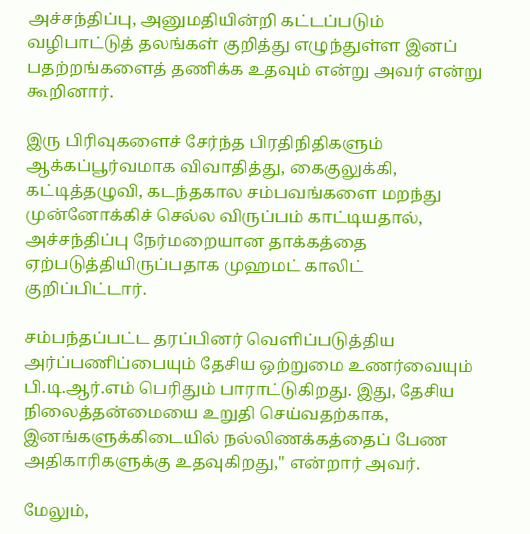அச்சந்திப்பு, அனுமதியின்றி கட்டப்படும் வழிபாட்டுத் தலங்கள் குறித்து எழுந்துள்ள இனப் பதற்றங்களைத் தணிக்க உதவும் என்று அவர் என்று கூறினார்.

இரு பிரிவுகளைச் சேர்ந்த பிரதிநிதிகளும் ஆக்கப்பூர்வமாக விவாதித்து, கைகுலுக்கி, கட்டித்தழுவி, கடந்தகால சம்பவங்களை மறந்து முன்னோக்கிச் செல்ல விருப்பம் காட்டியதால், அச்சந்திப்பு நேர்மறையான தாக்கத்தை ஏற்படுத்தியிருப்பதாக முஹமட் காலிட் குறிப்பிட்டார்.

சம்பந்தப்பட்ட தரப்பினர் வெளிப்படுத்திய அர்ப்பணிப்பையும் தேசிய ஒற்றுமை உணர்வையும் பி.டி.ஆர்.எம் பெரிதும் பாராட்டுகிறது. இது, தேசிய நிலைத்தன்மையை உறுதி செய்வதற்காக, இனங்களுக்கிடையில் நல்லிணக்கத்தைப் பேண அதிகாரிகளுக்கு உதவுகிறது,'' என்றார் அவர்.

மேலும்,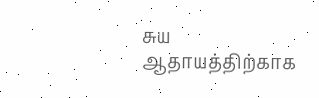சுய ஆதாயத்திற்காக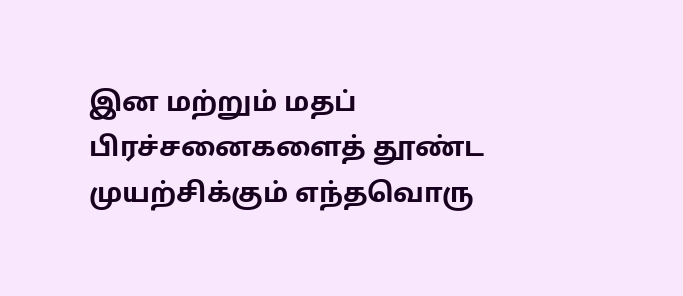இன மற்றும் மதப் பிரச்சனைகளைத் தூண்ட முயற்சிக்கும் எந்தவொரு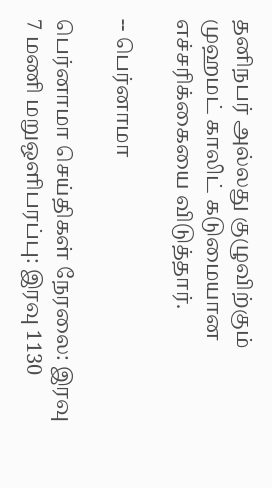தனிநபர் அல்லது குழுவிற்கும் முஹமட் காலிட் கடுமையான எச்சரிக்கையை விடுத்தார்.

-- பெர்னாமா

பெர்னாமா செய்திகள் நேரலை: இரவு 7 மணி மறுஒளிபரப்பு: இரவு 1130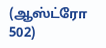(ஆஸ்ட்ரோ 502)